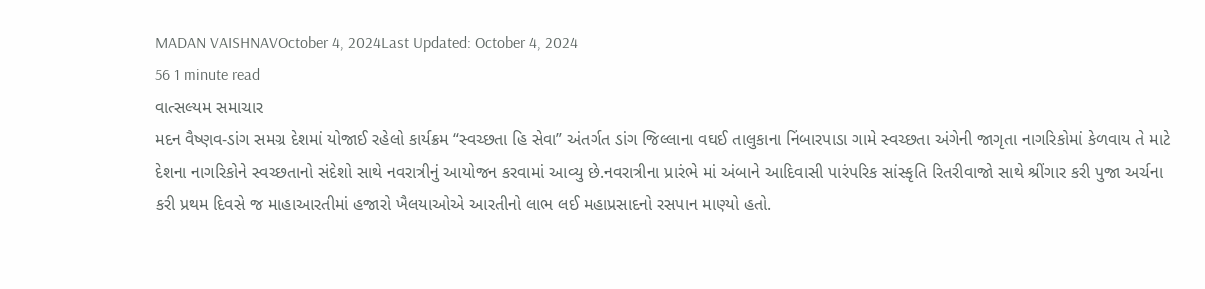MADAN VAISHNAVOctober 4, 2024Last Updated: October 4, 2024
56 1 minute read
વાત્સલ્યમ સમાચાર
મદન વૈષ્ણવ-ડાંગ સમગ્ર દેશમાં યોજાઈ રહેલો કાર્યક્રમ “સ્વચ્છતા હિ સેવા” અંતર્ગત ડાંગ જિલ્લાના વઘઈ તાલુકાના નિંબારપાડા ગામે સ્વચ્છતા અંગેની જાગૃતા નાગરિકોમાં કેળવાય તે માટે દેશના નાગરિકોને સ્વચ્છતાનો સંદેશો સાથે નવરાત્રીનું આયોજન કરવામાં આવ્યુ છે.નવરાત્રીના પ્રારંભે માં અંબાને આદિવાસી પારંપરિક સાંસ્કૃતિ રિતરીવાજો સાથે શ્રીંગાર કરી પુજા અર્ચના કરી પ્રથમ દિવસે જ માહાઆરતીમાં હજારો ખૈલયાઓએ આરતીનો લાભ લઈ મહાપ્રસાદનો રસપાન માણ્યો હતો.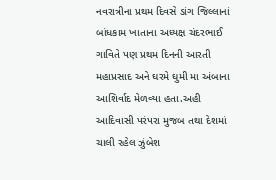નવરાત્રીના પ્રથમ દિવસે ડાંગ જિલ્લાનાં બાંધકામ ખાતાના અધ્યક્ષ ચંદરભાઈ ગાવિતે પણ પ્રથમ દિનની આરતી મહાપ્રસાદ અને ઘરમે ઘુમી મા અંબાના આશિર્વાદ મેળવ્યા હતા.અહી આદિવાસી પરંપરા મુજબ તથા દેશમાં ચાલી રહેલ ઝુંબેશ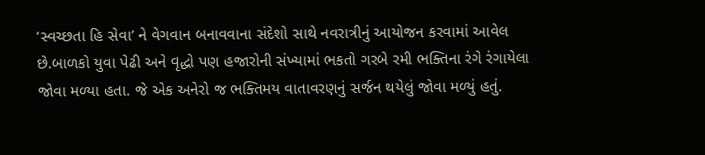‘સ્વચ્છતા હિ સેવા’ ને વેગવાન બનાવવાના સંદેશો સાથે નવરાત્રીનું આયોજન કરવામાં આવેલ છે.બાળકો યુવા પેઢી અને વૃદ્ધો પણ હજારોની સંખ્યામાં ભકતો ગરબે રમી ભક્તિના રંગે રંગાયેલા જોવા મળ્યા હતા. જે એક અનેરો જ ભક્તિમય વાતાવરણનું સર્જન થયેલું જોવા મળ્યું હતું.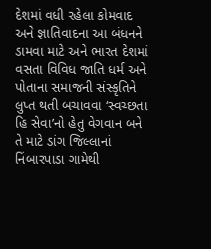દેશમાં વધી રહેલા કોમવાદ અને જ્ઞાતિવાદના આ બંધનને ડામવા માટે અને ભારત દેશમાં વસતા વિવિધ જાતિ ધર્મ અને પોતાના સમાજની સંસ્કૃતિને લુપ્ત થતી બચાવવા ‘સ્વચ્છતા હિ સેવા’નો હેતુ વેગવાન બને તે માટે ડાંગ જિલ્લાનાં નિંબારપાડા ગામેથી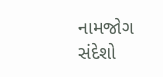નામજોગ સંદેશો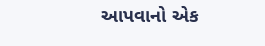આપવાનો એક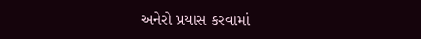અનેરો પ્રયાસ કરવામાં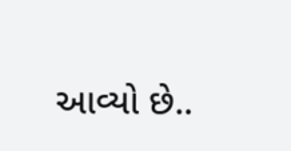આવ્યો છે..